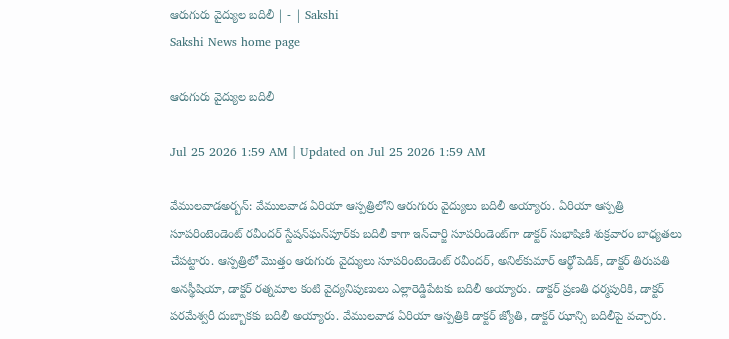ఆరుగురు వైద్యుల బదిలీ | - | Sakshi
Sakshi News home page

ఆరుగురు వైద్యుల బదిలీ

Jul 25 2026 1:59 AM | Updated on Jul 25 2026 1:59 AM

వేములవాడఅర్బన్‌: వేములవాడ ఏరియా ఆస్పత్రిలోని ఆరుగురు వైద్యులు బదిలీ అయ్యారు. ఏరియా ఆస్పత్రి సూపరింటెండెంట్‌ రవీందర్‌ స్టేషన్‌ఘన్‌పూర్‌కు బదిలీ కాగా ఇన్‌చార్జి సూపరిండెంట్‌గా డాక్టర్‌ సుభాషిణి శుక్రవారం బాధ్యతలు చేపట్టారు. ఆస్పత్రిలో మొత్తం ఆరుగురు వైద్యులు సూపరింటెండెంట్‌ రవీందర్‌, అనిల్‌కుమార్‌ ఆర్థోపెడిక్‌, డాక్టర్‌ తిరుపతి అనస్థీషియా, డాక్టర్‌ రత్నమాల కంటి వైద్యనిపుణులు ఎల్లారెడ్డిపేటకు బదిలీ అయ్యారు. డాక్టర్‌ ప్రణతి ధర్మపురికి, డాక్టర్‌ పరమేశ్వరీ దుబ్బాకకు బదిలీ అయ్యారు. వేములవాడ ఏరియా ఆస్పత్రికి డాక్టర్‌ జ్యోతి, డాక్టర్‌ ఝాన్సి బదిలీపై వచ్చారు.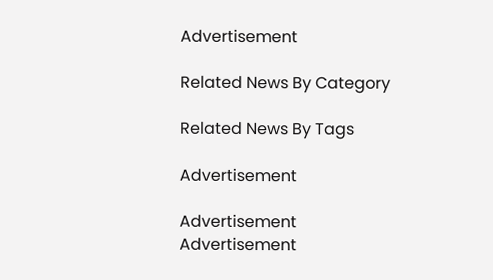Advertisement

Related News By Category

Related News By Tags

Advertisement

Advertisement
Advertisement